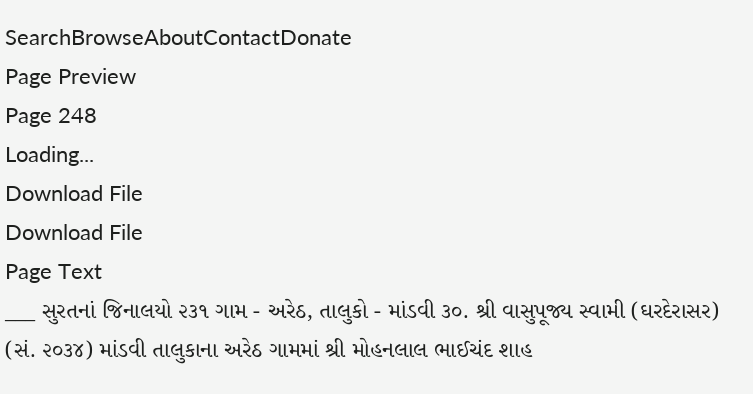SearchBrowseAboutContactDonate
Page Preview
Page 248
Loading...
Download File
Download File
Page Text
___ સુરતનાં જિનાલયો ૨૩૧ ગામ - અરેઠ, તાલુકો - માંડવી ૩૦. શ્રી વાસુપૂજ્ય સ્વામી (ઘરદેરાસર) (સં. ૨૦૩૪) માંડવી તાલુકાના અરેઠ ગામમાં શ્રી મોહનલાલ ભાઈચંદ શાહ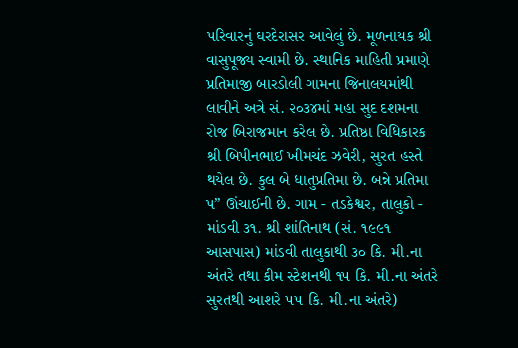પરિવારનું ઘરદેરાસર આવેલું છે. મૂળનાયક શ્રી વાસુપૂજ્ય સ્વામી છે. સ્થાનિક માહિતી પ્રમાણે પ્રતિમાજી બારડોલી ગામના જિનાલયમાંથી લાવીને અત્રે સં. ૨૦૩૪માં મહા સુદ દશમના રોજ બિરાજમાન કરેલ છે. પ્રતિષ્ઠા વિધિકારક શ્રી બિપીનભાઈ ખીમચંદ ઝવેરી, સુરત હસ્તે થયેલ છે. કુલ બે ધાતુપ્રતિમા છે. બન્ને પ્રતિમા પ” ઊંચાઈની છે. ગામ - તડકેશ્વર, તાલુકો - માંડવી ૩૧. શ્રી શાંતિનાથ (સં. ૧૯૯૧ આસપાસ) માંડવી તાલુકાથી ૩૦ કિ. મી.ના અંતરે તથા કીમ સ્ટેશનથી ૧૫ કિ. મી.ના અંતરે સુરતથી આશરે ૫૫ કિ. મી.ના અંતરે)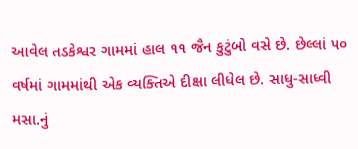આવેલ તડકેશ્વર ગામમાં હાલ ૧૧ જૈન કુટુંબો વસે છે. છેલ્લાં ૫૦ વર્ષમાં ગામમાંથી એક વ્યક્તિએ દીક્ષા લીધેલ છે. સાધુ-સાધ્વી મસા.નું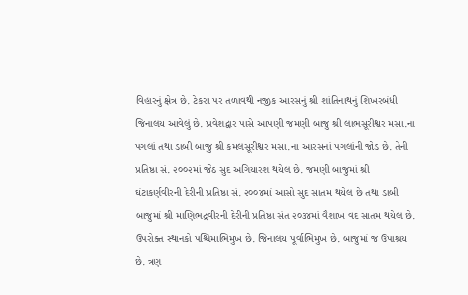વિહારનું ક્ષેત્ર છે. ટેકરા પર તળાવથી નજીક આરસનું શ્રી શાંતિનાથનું શિખરબંધી જિનાલય આવેલું છે. પ્રવેશદ્વાર પાસે આપણી જમણી બાજુ શ્રી લાભસૂરીશ્વર મસા.ના પગલાં તથા ડાબી બાજુ શ્રી કમલસૂરીશ્વર મસા.ના આરસનાં પગલાંની જોડ છે. તેની પ્રતિષ્ઠા સં. ૨૦૦૨માં જેઠ સુદ અગિયારશ થયેલ છે. જમણી બાજુમાં શ્રી ઘંટાકર્ણવીરની દેરીની પ્રતિષ્ઠા સં. ૨૦૦૪માં આસો સુદ સાતમ થયેલ છે તથા ડાબી બાજુમાં શ્રી માણિભદ્રવીરની દેરીની પ્રતિષ્ઠા સંત ૨૦૩૪માં વૈશાખ વદ સાતમ થયેલ છે. ઉપરોક્ત સ્થાનકો પશ્ચિમાભિમુખ છે. જિનાલય પૂર્વાભિમુખ છે. બાજુમાં જ ઉપાશ્રય છે. ત્રણ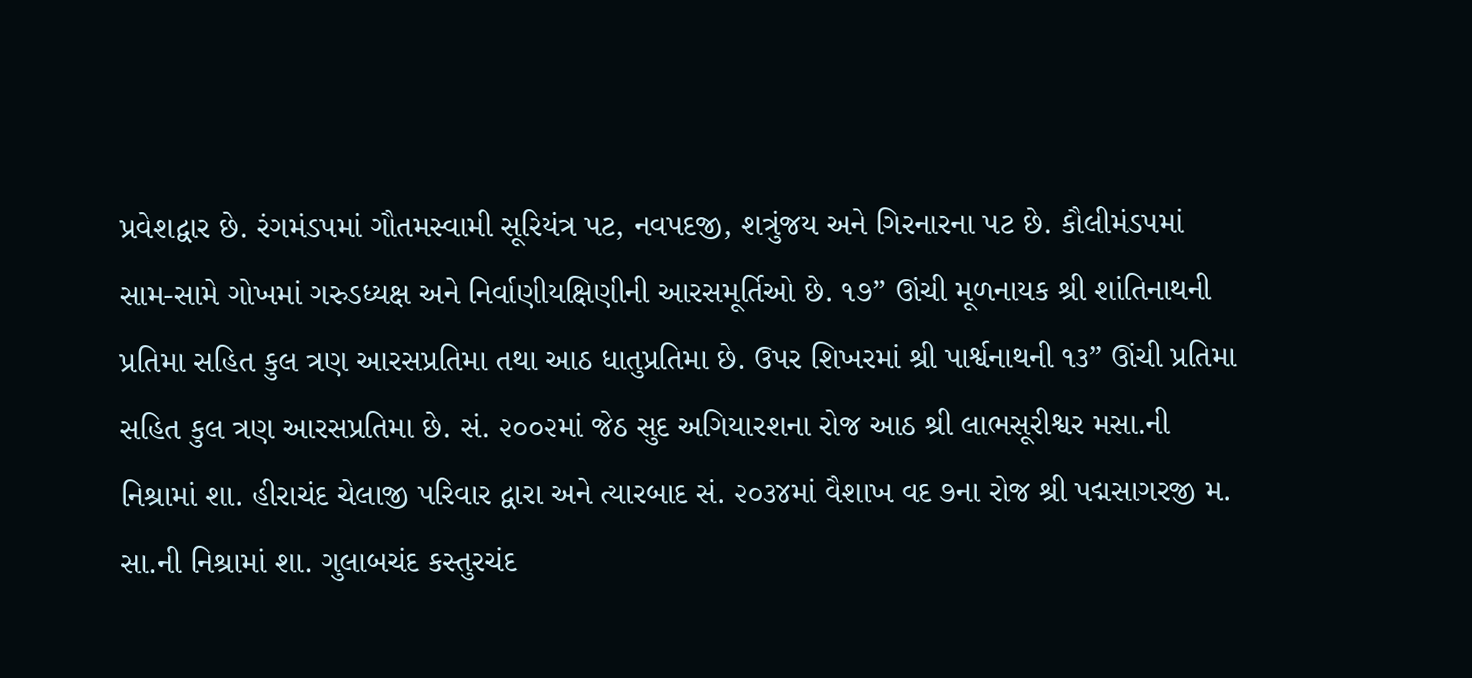પ્રવેશદ્વાર છે. રંગમંડપમાં ગૌતમસ્વામી સૂરિયંત્ર પટ, નવપદજી, શત્રુંજય અને ગિરનારના પટ છે. કૌલીમંડપમાં સામ-સામે ગોખમાં ગરુડધ્યક્ષ અને નિર્વાણીયક્ષિણીની આરસમૂર્તિઓ છે. ૧૭” ઊંચી મૂળનાયક શ્રી શાંતિનાથની પ્રતિમા સહિત કુલ ત્રણ આરસપ્રતિમા તથા આઠ ધાતુપ્રતિમા છે. ઉપર શિખરમાં શ્રી પાર્શ્વનાથની ૧૩” ઊંચી પ્રતિમા સહિત કુલ ત્રણ આરસપ્રતિમા છે. સં. ૨૦૦૨માં જેઠ સુદ અગિયારશના રોજ આઠ શ્રી લાભસૂરીશ્વર મસા.ની નિશ્રામાં શા. હીરાચંદ ચેલાજી પરિવાર દ્વારા અને ત્યારબાદ સં. ૨૦૩૪માં વૈશાખ વદ ૭ના રોજ શ્રી પદ્મસાગરજી મ. સા.ની નિશ્રામાં શા. ગુલાબચંદ કસ્તુરચંદ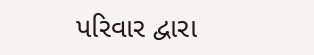પરિવાર દ્વારા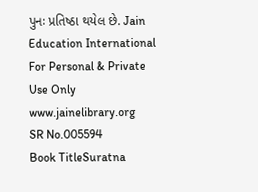પુનઃ પ્રતિષ્ઠા થયેલ છે. Jain Education International For Personal & Private Use Only www.jainelibrary.org
SR No.005594
Book TitleSuratna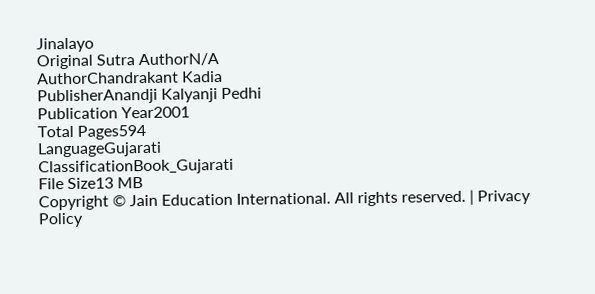Jinalayo
Original Sutra AuthorN/A
AuthorChandrakant Kadia
PublisherAnandji Kalyanji Pedhi
Publication Year2001
Total Pages594
LanguageGujarati
ClassificationBook_Gujarati
File Size13 MB
Copyright © Jain Education International. All rights reserved. | Privacy Policy